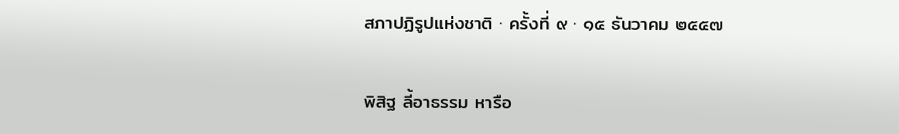สภาปฏิรูปแห่งชาติ · ครั้งที่ ๙ · ๑๕ ธันวาคม ๒๕๕๗

พิสิฐ ลี้อาธรรม หารือ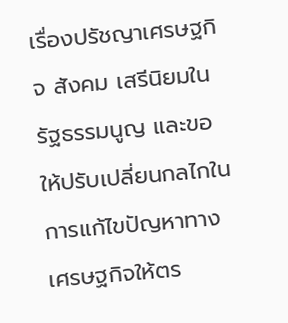เรื่องปรัชญาเศรษฐกิจ สังคม เสรีนิยมในรัฐธรรมนูญ และขอให้ปรับเปลี่ยนกลไกในการแก้ไขปัญหาทางเศรษฐกิจให้ตร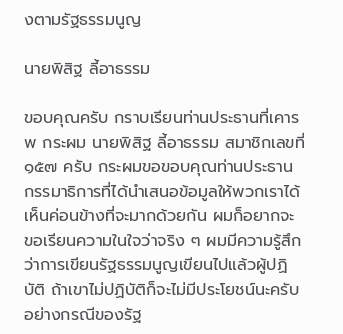งตามรัฐธรรมนูญ

นายพิสิฐ ลี้อาธรรม

ขอบคุณครับ กราบเรียนท่านประธานที่เคารพ กระผม นายพิสิฐ ลี้อาธรรม สมาชิกเลขที่ ๑๕๗ ครับ กระผมขอขอบคุณท่านประธาน กรรมาธิการที่ได้นำเสนอข้อมูลให้พวกเราได้เห็นค่อนข้างที่จะมากด้วยกัน ผมก็อยากจะ ขอเรียนความในใจว่าจริง ๆ ผมมีความรู้สึกว่าการเขียนรัฐธรรมนูญเขียนไปแล้วผู้ปฏิบัติ ถ้าเขาไม่ปฏิบัติก็จะไม่มีประโยชน์นะครับ อย่างกรณีของรัฐ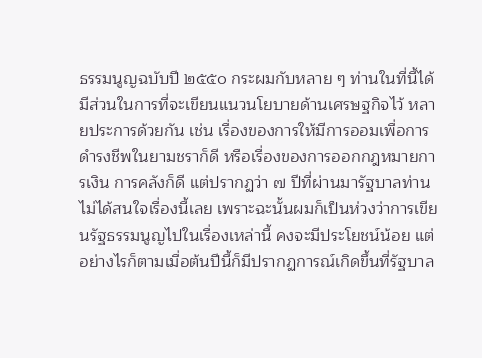ธรรมนูญฉบับปี ๒๕๕๐ กระผมกับหลาย ๆ ท่านในที่นี้ได้มีส่วนในการที่จะเขียนแนวนโยบายด้านเศรษฐกิจไว้ หลายประการด้วยกัน เช่น เรื่องของการให้มีการออมเพื่อการดำรงชีพในยามชราก็ดี หรือเรื่องของการออกกฎหมายการเงิน การคลังก็ดี แต่ปรากฏว่า ๗ ปีที่ผ่านมารัฐบาลท่าน ไม่ได้สนใจเรื่องนี้เลย เพราะฉะนั้นผมก็เป็นห่วงว่าการเขียนรัฐธรรมนูญไปในเรื่องเหล่านี้ คงจะมีประโยชน์น้อย แต่อย่างไรก็ตามเมื่อต้นปีนี้ก็มีปรากฏการณ์เกิดขึ้นที่รัฐบาล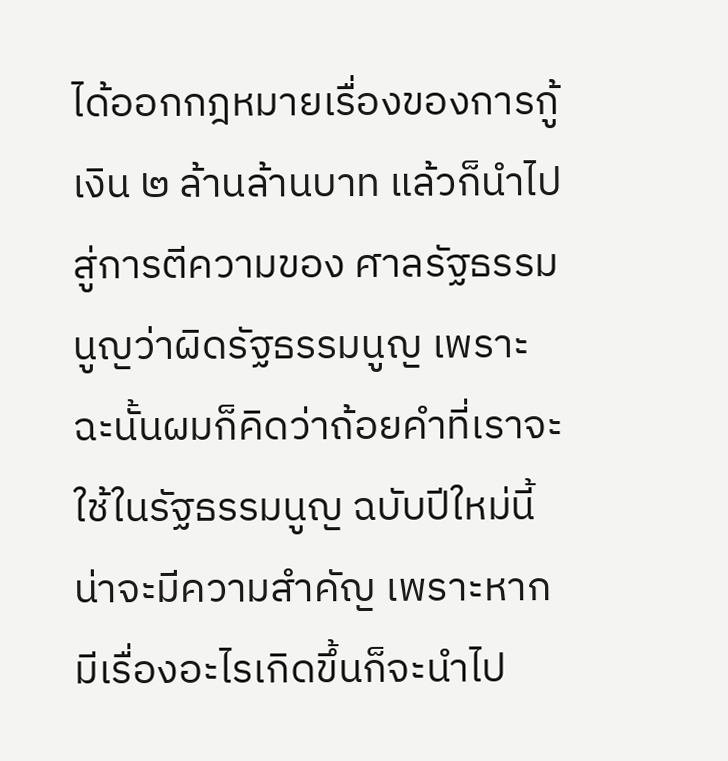ได้ออกกฎหมายเรื่องของการกู้เงิน ๒ ล้านล้านบาท แล้วก็นำไปสู่การตีความของ ศาลรัฐธรรมนูญว่าผิดรัฐธรรมนูญ เพราะฉะนั้นผมก็คิดว่าถ้อยคำที่เราจะใช้ในรัฐธรรมนูญ ฉบับปีใหม่นี้น่าจะมีความสำคัญ เพราะหากมีเรื่องอะไรเกิดขึ้นก็จะนำไป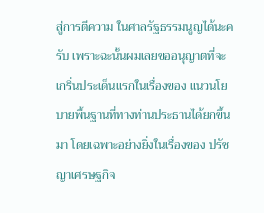สู่การตีความ ในศาลรัฐธรรมนูญได้นะครับ เพราะฉะนั้นผมเลยขออนุญาตที่จะเกริ่นประเด็นแรกในเรื่องของ แนวนโยบายพื้นฐานที่ทางท่านประธานได้ยกขึ้นมา โดยเฉพาะอย่างยิ่งในเรื่องของ ปรัชญาเศรษฐกิจ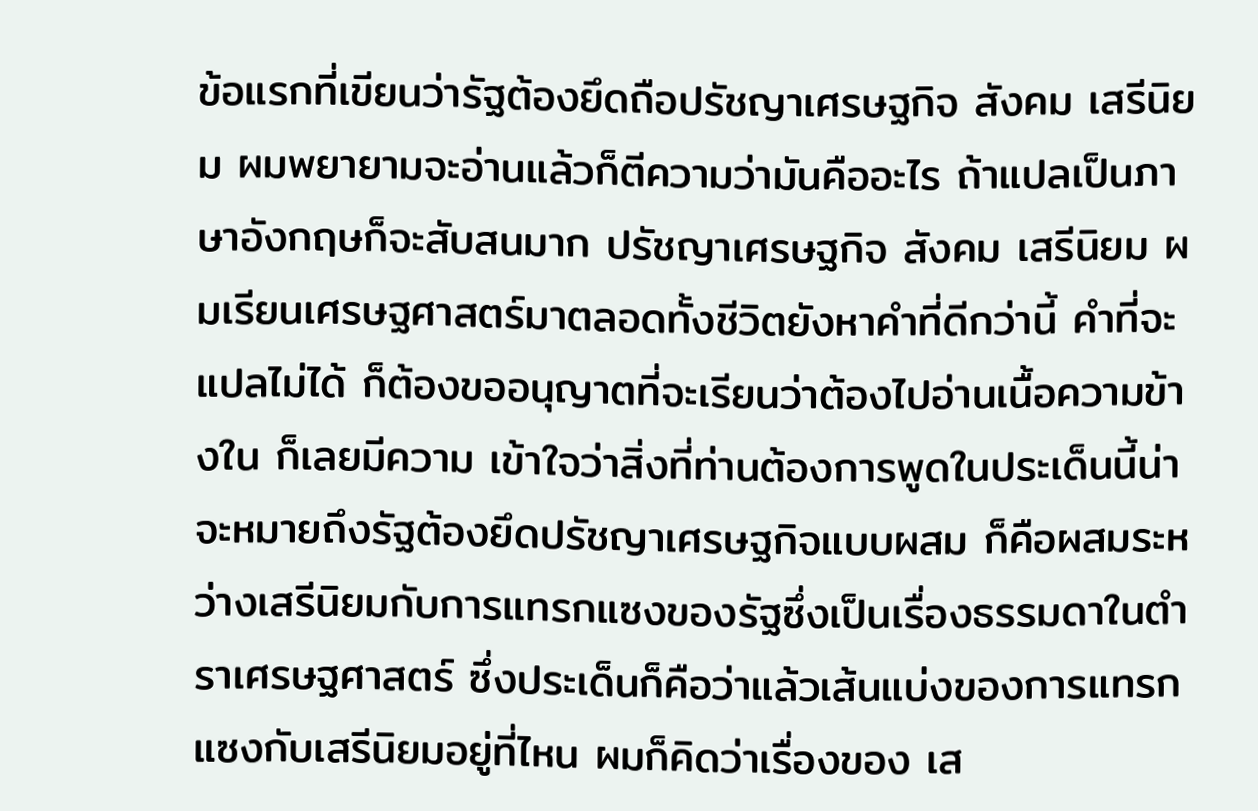ข้อแรกที่เขียนว่ารัฐต้องยึดถือปรัชญาเศรษฐกิจ สังคม เสรีนิยม ผมพยายามจะอ่านแล้วก็ตีความว่ามันคืออะไร ถ้าแปลเป็นภาษาอังกฤษก็จะสับสนมาก ปรัชญาเศรษฐกิจ สังคม เสรีนิยม ผมเรียนเศรษฐศาสตร์มาตลอดทั้งชีวิตยังหาคำที่ดีกว่านี้ คำที่จะแปลไม่ได้ ก็ต้องขออนุญาตที่จะเรียนว่าต้องไปอ่านเนื้อความข้างใน ก็เลยมีความ เข้าใจว่าสิ่งที่ท่านต้องการพูดในประเด็นนี้น่าจะหมายถึงรัฐต้องยึดปรัชญาเศรษฐกิจแบบผสม ก็คือผสมระหว่างเสรีนิยมกับการแทรกแซงของรัฐซึ่งเป็นเรื่องธรรมดาในตำราเศรษฐศาสตร์ ซึ่งประเด็นก็คือว่าแล้วเส้นแบ่งของการแทรกแซงกับเสรีนิยมอยู่ที่ไหน ผมก็คิดว่าเรื่องของ เส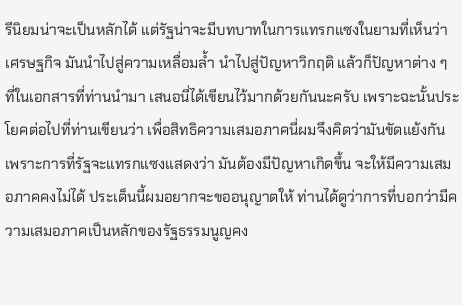รีนิยมน่าจะเป็นหลักได้ แต่รัฐน่าจะมีบทบาทในการแทรกแซงในยามที่เห็นว่าเศรษฐกิจ มันนำไปสู่ความเหลื่อมล้ำ นำไปสู่ปัญหาวิกฤติ แล้วก็ปัญหาต่าง ๆ ที่ในเอกสารที่ท่านนำมา เสนอนี่ได้เขียนไว้มากด้วยกันนะครับ เพราะฉะนั้นประโยคต่อไปที่ท่านเขียนว่า เพื่อสิทธิความเสมอภาคนี่ผมจึงคิดว่ามันขัดแย้งกัน เพราะการที่รัฐจะแทรกแซงแสดงว่า มันต้องมีปัญหาเกิดขึ้น จะให้มีความเสมอภาคคงไม่ได้ ประเด็นนี้ผมอยากจะขออนุญาตให้ ท่านได้ดูว่าการที่บอกว่ามีความเสมอภาคเป็นหลักของรัฐธรรมนูญคง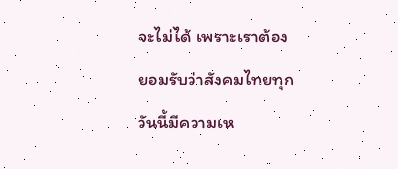จะไม่ได้ เพราะเราต้อง ยอมรับว่าสังคมไทยทุกวันนี้มีความเห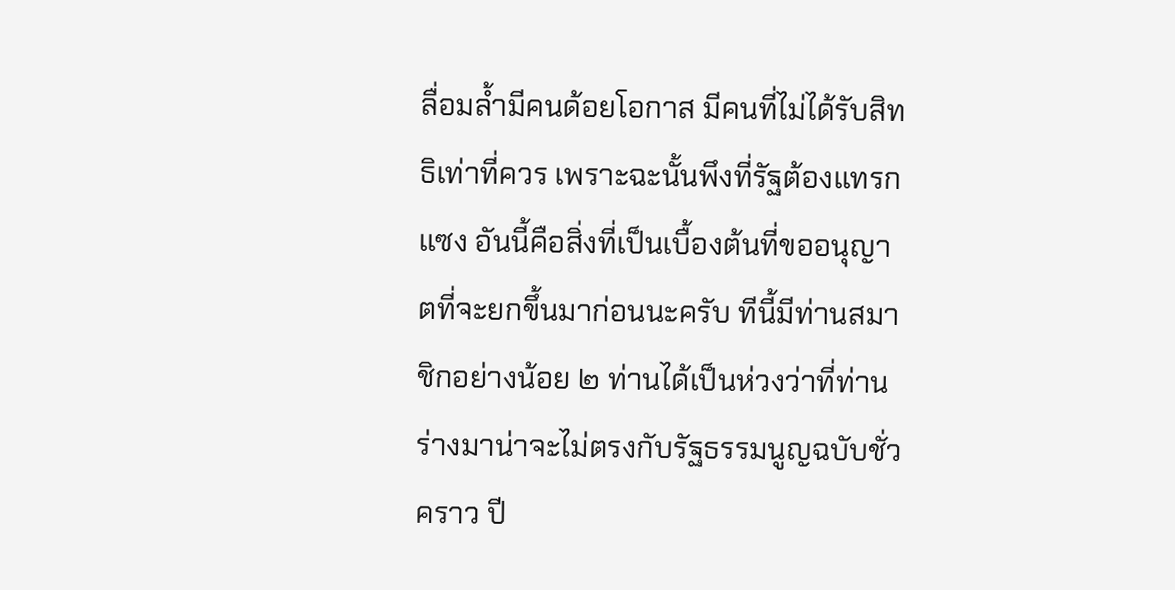ลื่อมล้ำมีคนด้อยโอกาส มีคนที่ไม่ได้รับสิทธิเท่าที่ควร เพราะฉะนั้นพึงที่รัฐต้องแทรกแซง อันนี้คือสิ่งที่เป็นเบื้องต้นที่ขออนุญาตที่จะยกขึ้นมาก่อนนะครับ ทีนี้มีท่านสมาชิกอย่างน้อย ๒ ท่านได้เป็นห่วงว่าที่ท่านร่างมาน่าจะไม่ตรงกับรัฐธรรมนูญฉบับชั่วคราว ปี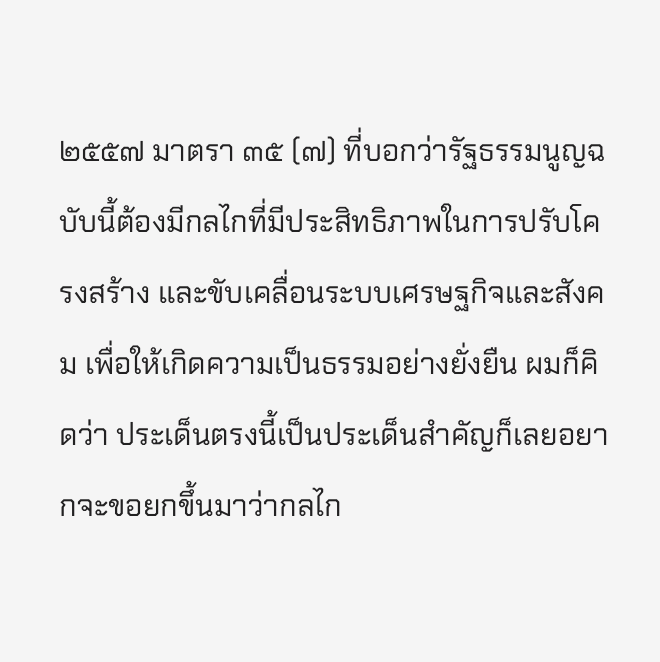๒๕๕๗ มาตรา ๓๕ (๗) ที่บอกว่ารัฐธรรมนูญฉบับนี้ต้องมีกลไกที่มีประสิทธิภาพในการปรับโครงสร้าง และขับเคลื่อนระบบเศรษฐกิจและสังคม เพื่อให้เกิดความเป็นธรรมอย่างยั่งยืน ผมก็คิดว่า ประเด็นตรงนี้เป็นประเด็นสำคัญก็เลยอยากจะขอยกขึ้นมาว่ากลไก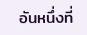อันหนึ่งที่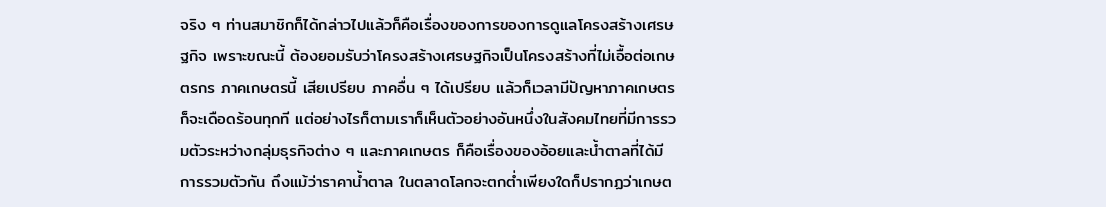จริง ๆ ท่านสมาชิกก็ได้กล่าวไปแล้วก็คือเรื่องของการของการดูแลโครงสร้างเศรษฐกิจ เพราะขณะนี้ ต้องยอมรับว่าโครงสร้างเศรษฐกิจเป็นโครงสร้างที่ไม่เอื้อต่อเกษตรกร ภาคเกษตรนี้ เสียเปรียบ ภาคอื่น ๆ ได้เปรียบ แล้วก็เวลามีปัญหาภาคเกษตรก็จะเดือดร้อนทุกที แต่อย่างไรก็ตามเราก็เห็นตัวอย่างอันหนึ่งในสังคมไทยที่มีการรวมตัวระหว่างกลุ่มธุรกิจต่าง ๆ และภาคเกษตร ก็คือเรื่องของอ้อยและน้ำตาลที่ได้มีการรวมตัวกัน ถึงแม้ว่าราคาน้ำตาล ในตลาดโลกจะตกต่ำเพียงใดก็ปรากฏว่าเกษต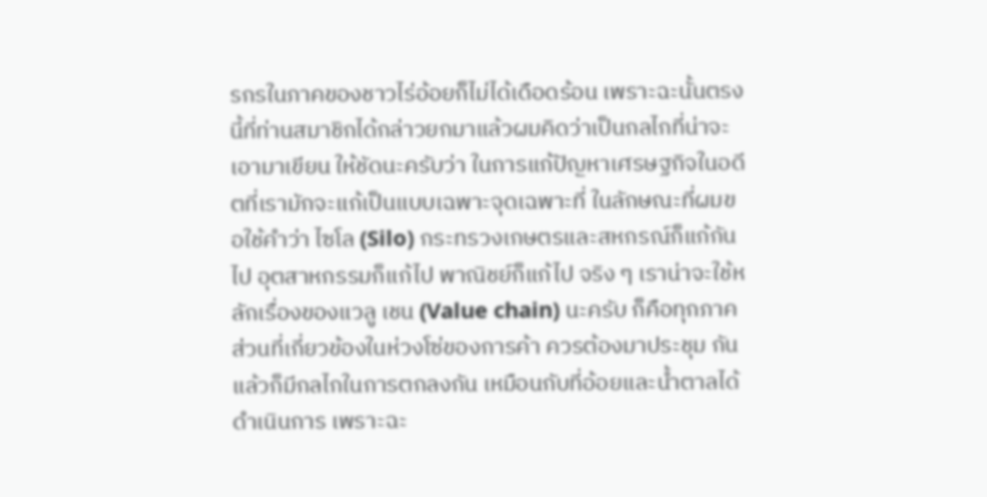รกรในภาคของชาวไร่อ้อยก็ไม่ได้เดือดร้อน เพราะฉะนั้นตรงนี้ที่ท่านสมาชิกได้กล่าวยกมาแล้วผมคิดว่าเป็นกลไกที่น่าจะเอามาเขียน ให้ชัดนะครับว่า ในการแก้ปัญหาเศรษฐกิจในอดีตที่เรามักจะแก้เป็นแบบเฉพาะจุดเฉพาะที่ ในลักษณะที่ผมขอใช้คำว่า ไซโล (Silo) กระทรวงเกษตรและสหกรณ์ก็แก้กันไป อุตสาหกรรมก็แก้ไป พาณิชย์ก็แก้ไป จริง ๆ เราน่าจะใช้หลักเรื่องของแวลู เชน (Value chain) นะครับ ก็คือทุกภาคส่วนที่เกี่ยวข้องในห่วงโซ่ของการค้า ควรต้องมาประชุม กันแล้วก็มีกลไกในการตกลงกัน เหมือนกับที่อ้อยและน้ำตาลได้ดำเนินการ เพราะฉะ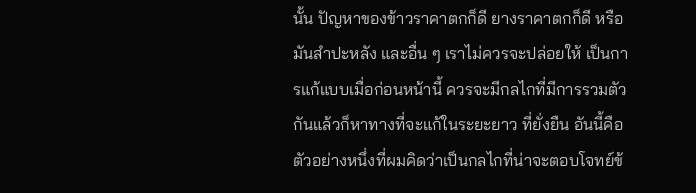นั้น ปัญหาของข้าวราคาตกก็ดี ยางราคาตกก็ดี หรือมันสำปะหลัง และอื่น ๆ เราไม่ควรจะปล่อยให้ เป็นการแก้แบบเมื่อก่อนหน้านี้ ควรจะมีกลไกที่มีการรวมตัวกันแล้วก็หาทางที่จะแก้ในระยะยาว ที่ยั่งยืน อันนี้คือตัวอย่างหนึ่งที่ผมคิดว่าเป็นกลไกที่น่าจะตอบโจทย์ข้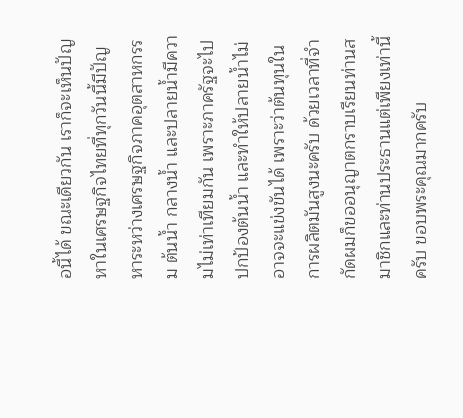อนี้ได้ ขณะเดียวกัน เราก็จะเห็นปัญหาในเศรษฐกิจไทยที่ทุกวันนี้มีปัญหาระหว่างเศรษฐกิจภาคอุตสาหกรรม ต้นน้ำ กลางน้ำ และปลายน้ำมีความไม่เท่าเทียมกัน เพราะภาครัฐจะไปปกป้องต้นน้ำ และทำให้ปลายน้ำไม่อาจจะแข่งขันได้ เพราะว่าต้นทุนในการผลิตมันสูงนะครับ ด้วยเวลาที่จำกัดผมก็ขออนุญาตกราบเรียนท่านสมาชิกและท่านประธานแต่เพียงเท่านี้ครับ ขอบพระคุณมากครับ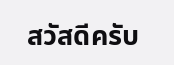สวัสดีครับ